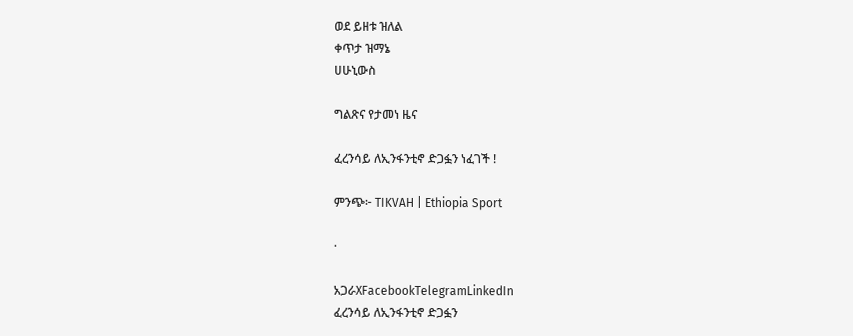ወደ ይዘቱ ዝለል
ቀጥታ ዝማኔ
ሀሁኒውስ

ግልጽና የታመነ ዜና

ፈረንሳይ ለኢንፋንቲኖ ድጋፏን ነፈገች !

ምንጭ፦ TIKVAH | Ethiopia Sport

·

አጋራXFacebookTelegramLinkedIn
ፈረንሳይ ለኢንፋንቲኖ ድጋፏን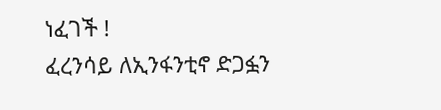ነፈገች !
ፈረንሳይ ለኢንፋንቲኖ ድጋፏን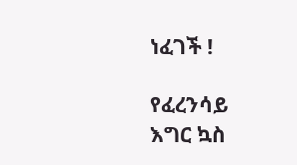ነፈገች !

የፈረንሳይ እግር ኳስ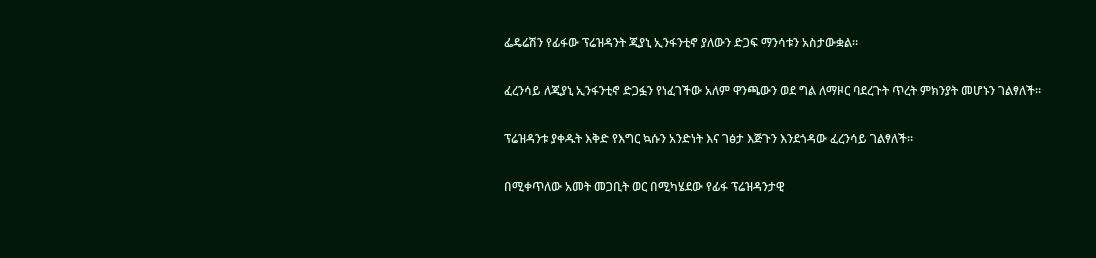ፌዴሬሽን የፊፋው ፕሬዝዳንት ጂያኒ ኢንፋንቲኖ ያለውን ድጋፍ ማንሳቱን አስታውቋል።

ፈረንሳይ ለጂያኒ ኢንፋንቲኖ ድጋፏን የነፈገችው አለም ዋንጫውን ወደ ግል ለማዞር ባደረጉት ጥረት ምክንያት መሆኑን ገልፃለች።

ፕሬዝዳንቱ ያቀዱት እቅድ የእግር ኳሱን አንድነት እና ገፅታ እጅጉን እንደጎዳው ፈረንሳይ ገልፃለች።

በሚቀጥለው አመት መጋቢት ወር በሚካሄደው የፊፋ ፕሬዝዳንታዊ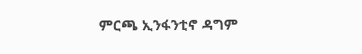ምርጫ ኢንፋንቲኖ ዳግም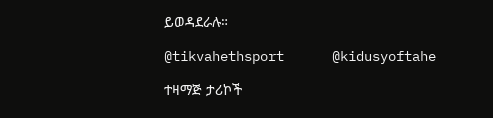ይወዳደራሉ።

@tikvahethsport      @kidusyoftahe

ተዛማጅ ታሪኮች